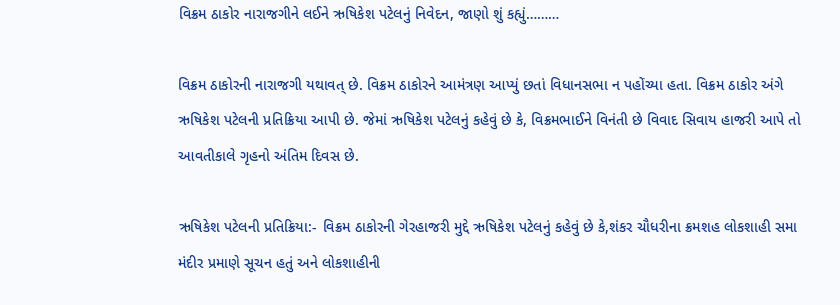વિક્રમ ઠાકોર નારાજગીને લઈને ઋષિકેશ પટેલનું નિવેદન, જાણો શું કહ્યું………

વિક્રમ ઠાકોરની નારાજગી યથાવત્ છે. વિક્રમ ઠાકોરને આમંત્રણ આપ્યું છતાં વિધાનસભા ન પહોંચ્યા હતા. વિક્રમ ઠાકોર અંગે ઋષિકેશ પટેલની પ્રતિક્રિયા આપી છે. જેમાં ઋષિકેશ પટેલનું કહેવું છે કે, વિક્રમભાઈને વિનંતી છે વિવાદ સિવાય હાજરી આપે તો આવતીકાલે ગૃહનો અંતિમ દિવસ છે.

ઋષિકેશ પટેલની પ્રતિક્રિયા:- વિક્રમ ઠાકોરની ગેરહાજરી મુદ્દે ઋષિકેશ પટેલનું કહેવું છે કે,શંકર ચૌધરીના ક્રમશહ લોકશાહી સમા મંદીર પ્રમાણે સૂચન હતું અને લોકશાહીની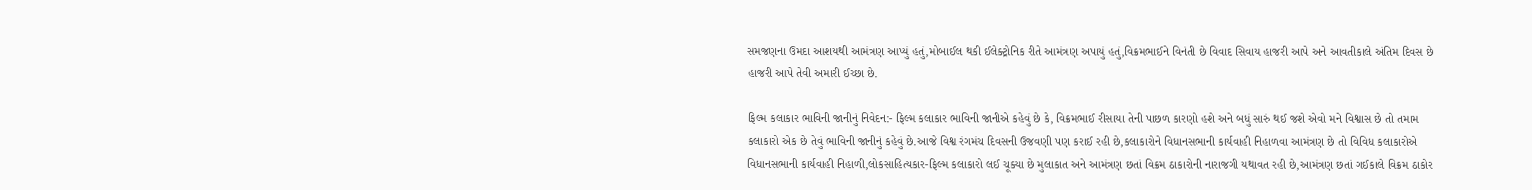સમજણના ઉમદા આશયથી આમંત્રણ આપ્યું હતું,મોબાઈલ થકી ઈલેક્ટ્રોનિક રીતે આમંત્રણ અપાયું હતું,વિક્રમભાઈને વિનંતી છે વિવાદ સિવાય હાજરી આપે અને આવતીકાલે અંતિમ દિવસ છે હાજરી આપે તેવી અમારી ઈચ્છા છે.

ફિલ્મ કલાકાર ભાવિની જાનીનું નિવેદન:- ફિલ્મ કલાકાર ભાવિની જાનીએ કહેવું છે કે, વિક્રમભાઈ રીસાયા તેની પાછળ કારણો હશે અને બધું સારું થઈ જશે એવો મને વિશ્વાસ છે તો તમામ કલાકારો એક છે તેવું ભાવિની જાનીનું કહેવું છે.આજે વિશ્વ રંગમંચ દિવસની ઉજવણી પણ કરાઈ રહી છે,કલાકારોને વિધાનસભાની કાર્યવાહી નિહાળવા આમંત્રણ છે તો વિવિધ કલાકારોએ વિધાનસભાની કાર્યવાહી નિહાળી,લોકસાહિત્યકાર-ફિલ્મ કલાકારો લઈ ચૂક્યા છે મુલાકાત અને આમંત્રણ છતાં વિક્રમ ઠાકારોની નારાજગી યથાવત રહી છે,આમંત્રણ છતાં ગઈકાલે વિક્રમ ઠાકોર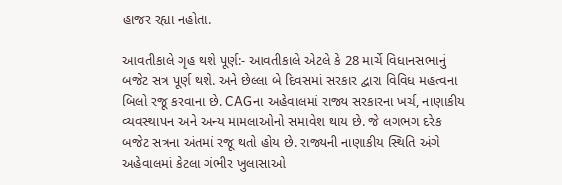હાજર રહ્યા નહોતા.

આવતીકાલે ગૃહ થશે પૂર્ણ:- આવતીકાલે એટલે કે 28 માર્ચે વિધાનસભાનું બજેટ સત્ર પૂર્ણ થશે. અને છેલ્લા બે દિવસમાં સરકાર દ્વારા વિવિધ મહત્વના બિલો રજૂ કરવાના છે. CAGના અહેવાલમાં રાજ્ય સરકારના ખર્ચ, નાણાકીય વ્યવસ્થાપન અને અન્ય મામલાઓનો સમાવેશ થાય છે. જે લગભગ દરેક બજેટ સત્રના અંતમાં રજૂ થતો હોય છે. રાજ્યની નાણાકીય સ્થિતિ અંગે અહેવાલમાં કેટલા ગંભીર ખુલાસાઓ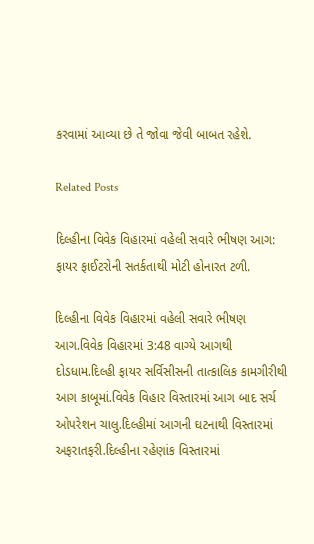કરવામાં આવ્યા છે તે જોવા જેવી બાબત રહેશે.

Related Posts

દિલ્હીના વિવેક વિહારમાં વહેલી સવારે ભીષણ આગ: ફાયર ફાઈટરોની સતર્કતાથી મોટી હોનારત ટળી.

દિલ્હીના વિવેક વિહારમાં વહેલી સવારે ભીષણ આગ.વિવેક વિહારમાં 3:48 વાગ્યે આગથી દોડધામ.દિલ્હી ફાયર સર્વિસીસની તાત્કાલિક કામગીરીથી આગ કાબૂમાં.વિવેક વિહાર વિસ્તારમાં આગ બાદ સર્ચ ઓપરેશન ચાલુ.દિલ્હીમાં આગની ઘટનાથી વિસ્તારમાં અફરાતફરી.દિલ્હીના રહેણાંક વિસ્તારમાં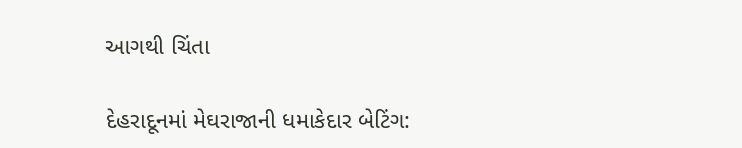આગથી ચિંતા

દેહરાદૂનમાં મેઘરાજાની ધમાકેદાર બેટિંગ: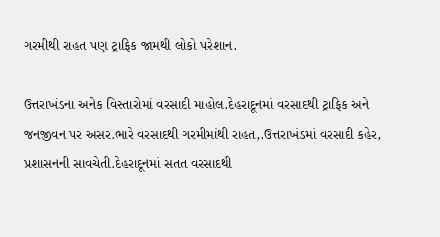ગરમીથી રાહત પણ ટ્રાફિક જામથી લોકો પરેશાન.

ઉત્તરાખંડના અનેક વિસ્તારોમાં વરસાદી માહોલ.દેહરાદૂનમાં વરસાદથી ટ્રાફિક અને જનજીવન પર અસર.ભારે વરસાદથી ગરમીમાંથી રાહત,.ઉત્તરાખંડમાં વરસાદી કહેર, પ્રશાસનની સાવચેતી.દેહરાદૂનમાં સતત વરસાદથી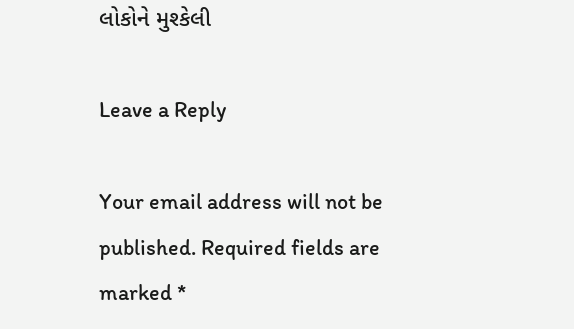લોકોને મુશ્કેલી

Leave a Reply

Your email address will not be published. Required fields are marked *